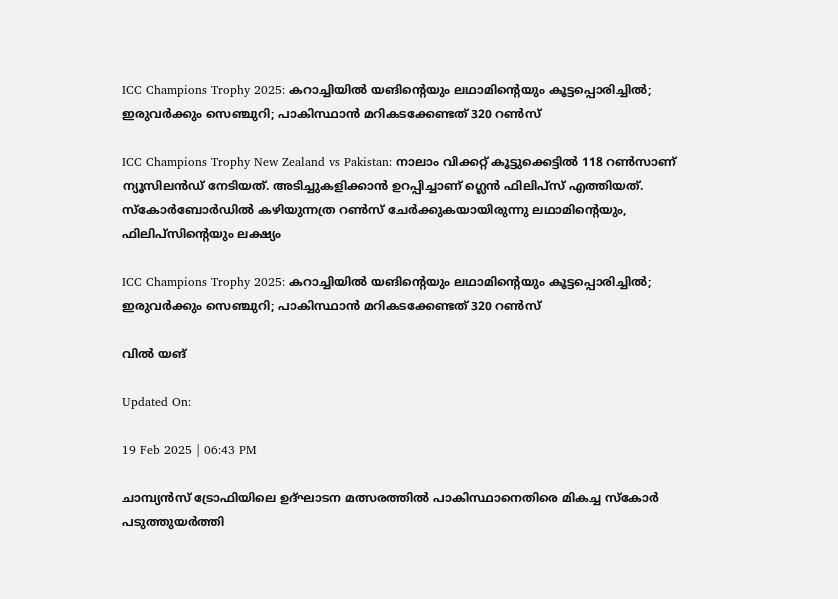ICC Champions Trophy 2025: കറാച്ചിയില്‍ യങിന്റെയും ലഥാമിന്റെയും കൂട്ടപ്പൊരിച്ചില്‍; ഇരുവര്‍ക്കും സെഞ്ചുറി; പാകിസ്ഥാന്‍ മറികടക്കേണ്ടത് 320 റണ്‍സ്‌

ICC Champions Trophy New Zealand vs Pakistan: നാലാം വിക്കറ്റ് കൂട്ടുക്കെട്ടില്‍ 118 റണ്‍സാണ് ന്യൂസിലന്‍ഡ് നേടിയത്. അടിച്ചുകളിക്കാന്‍ ഉറപ്പിച്ചാണ് ഗ്ലെന്‍ ഫിലിപ്‌സ് എത്തിയത്. സ്‌കോര്‍ബോര്‍ഡില്‍ കഴിയുന്നത്ര റണ്‍സ് ചേര്‍ക്കുകയായിരുന്നു ലഥാമിന്റെയും, ഫിലിപ്‌സിന്റെയും ലക്ഷ്യം

ICC Champions Trophy 2025: കറാച്ചിയില്‍ യങിന്റെയും ലഥാമിന്റെയും കൂട്ടപ്പൊരിച്ചില്‍; ഇരുവര്‍ക്കും സെഞ്ചുറി; പാകിസ്ഥാന്‍ മറികടക്കേണ്ടത് 320 റണ്‍സ്‌

വില്‍ യങ്‌

Updated On:

19 Feb 2025 | 06:43 PM

ചാമ്പ്യന്‍സ് ട്രോഫിയിലെ ഉദ്ഘാടന മത്സരത്തില്‍ പാകിസ്ഥാനെതിരെ മികച്ച സ്‌കോര്‍ പടുത്തുയര്‍ത്തി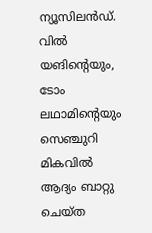ന്യൂസിലന്‍ഡ്. വില്‍ യങിന്റെയും, ടോം ലഥാമിന്റെയും സെഞ്ചുറി മികവില്‍ ആദ്യം ബാറ്റു ചെയ്ത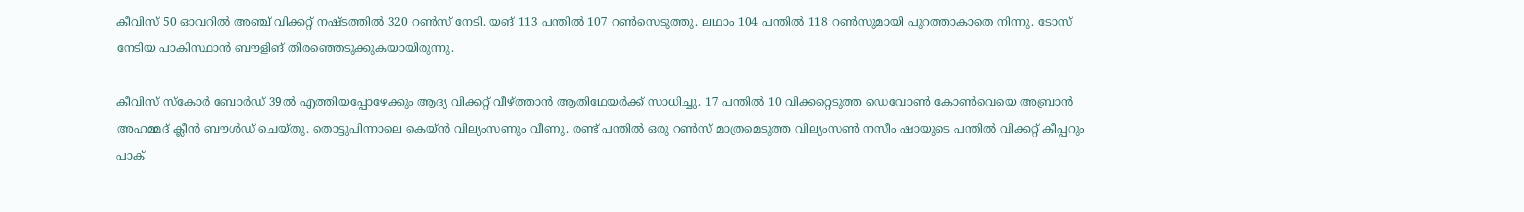കീവിസ് 50 ഓവറില്‍ അഞ്ച് വിക്കറ്റ് നഷ്ടത്തില്‍ 320 റണ്‍സ് നേടി. യങ് 113 പന്തില്‍ 107 റണ്‍സെടുത്തു. ലഥാം 104 പന്തില്‍ 118 റണ്‍സുമായി പുറത്താകാതെ നിന്നു. ടോസ് നേടിയ പാകിസ്ഥാന്‍ ബൗളിങ് തിരഞ്ഞെടുക്കുകയായിരുന്നു.

കീവിസ് സ്‌കോര്‍ ബോര്‍ഡ് 39ല്‍ എത്തിയപ്പോഴേക്കും ആദ്യ വിക്കറ്റ് വീഴ്ത്താന്‍ ആതിഥേയര്‍ക്ക് സാധിച്ചു. 17 പന്തില്‍ 10 വിക്കറ്റെടുത്ത ഡെവോണ്‍ കോണ്‍വെയെ അബ്രാന്‍ അഹമ്മദ് ക്ലീന്‍ ബൗള്‍ഡ് ചെയ്തു. തൊട്ടുപിന്നാലെ കെയ്ന്‍ വില്യംസണും വീണു. രണ്ട് പന്തില്‍ ഒരു റണ്‍സ് മാത്രമെടുത്ത വില്യംസണ്‍ നസീം ഷായുടെ പന്തില്‍ വിക്കറ്റ് കീപ്പറും പാക്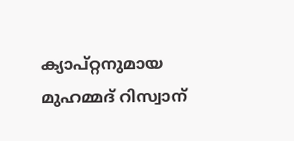ക്യാപ്റ്റനുമായ മുഹമ്മദ് റിസ്വാന്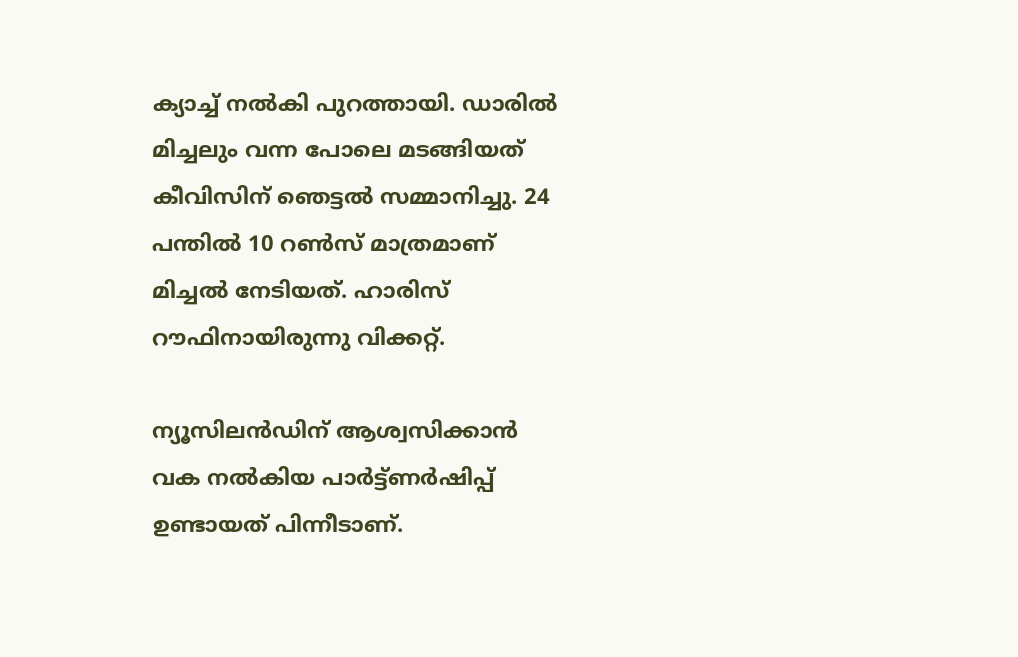ക്യാച്ച് നല്‍കി പുറത്തായി. ഡാരില്‍ മിച്ചലും വന്ന പോലെ മടങ്ങിയത് കീവിസിന് ഞെട്ടല്‍ സമ്മാനിച്ചു. 24 പന്തില്‍ 10 റണ്‍സ് മാത്രമാണ് മിച്ചല്‍ നേടിയത്. ഹാരിസ് റൗഫിനായിരുന്നു വിക്കറ്റ്.

ന്യൂസിലന്‍ഡിന് ആശ്വസിക്കാന്‍ വക നല്‍കിയ പാര്‍ട്ട്ണര്‍ഷിപ്പ് ഉണ്ടായത് പിന്നീടാണ്.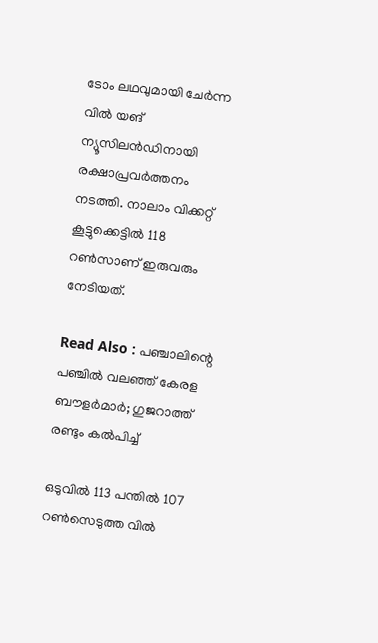ടോം ലഥവുമായി ചേര്‍ന്ന വില്‍ യങ് ന്യൂസിലന്‍ഡിനായി രക്ഷാപ്രവര്‍ത്തനം നടത്തി. നാലാം വിക്കറ്റ് കൂട്ടുക്കെട്ടില്‍ 118 റണ്‍സാണ് ഇരുവരും നേടിയത്.

Read Also : പഞ്ചാലിന്റെ പഞ്ചില്‍ വലഞ്ഞ് കേരള ബൗളര്‍മാര്‍; ഗുജറാത്ത് രണ്ടും കല്‍പിച്ച്‌

ഒടുവില്‍ 113 പന്തില്‍ 107 റണ്‍സെടുത്ത വില്‍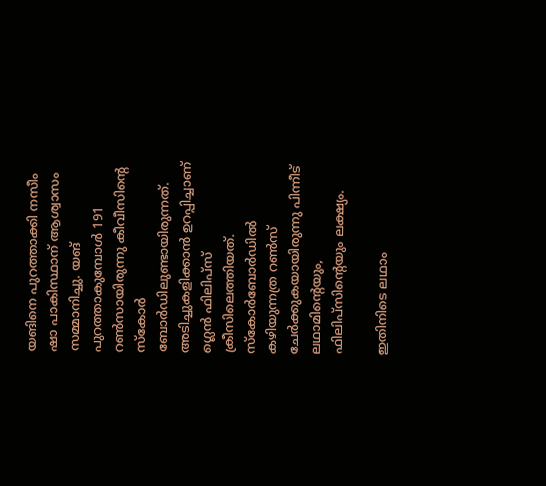യങിനെ പുറത്താക്കി നസീം ഷാ പാകിസ്ഥാന് ആശ്വാസം സമ്മാനിച്ചു. യങ് പുറത്താകുമ്പോള്‍ 191 റണ്‍സായിരുന്നു കീവീസിന്റെ സ്‌കോര്‍ ബോര്‍ഡിലുണ്ടായിരുന്നത്. അടിച്ചുകളിക്കാന്‍ ഉറപ്പിച്ചാണ് ഗ്ലെന്‍ ഫിലിപ്‌സ് ക്രീസിലെത്തിയത്. സ്‌കോര്‍ബോര്‍ഡില്‍ കഴിയുന്നത്ര റണ്‍സ് ചേര്‍ക്കുകയായിരുന്നു പിന്നീട് ലഥാമിന്റെയും, ഫിലിപ്‌സിന്റെയും ലക്ഷ്യം.

ഇതിനിടെ ലഥാം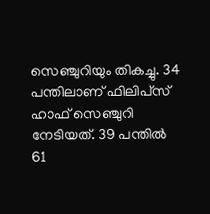സെഞ്ചുറിയും തികച്ചു. 34 പന്തിലാണ് ഫിലിപ്‌സ് ഹാഫ് സെഞ്ചുറി നേടിയത്. 39 പന്തില്‍ 61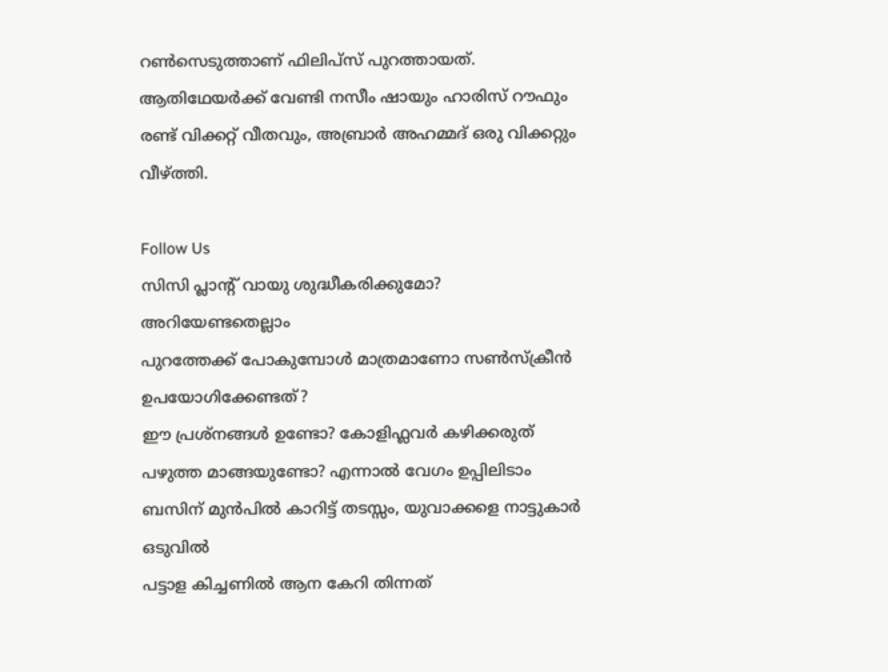റണ്‍സെടുത്താണ് ഫിലിപ്‌സ് പുറത്തായത്. ആതിഥേയര്‍ക്ക് വേണ്ടി നസീം ഷായും ഹാരിസ് റൗഫും രണ്ട് വിക്കറ്റ് വീതവും, അബ്രാര്‍ അഹമ്മദ് ഒരു വിക്കറ്റും വീഴ്ത്തി.

Follow Us
സിസി പ്ലാന്‍റ് വായു ശുദ്ധീകരിക്കുമോ? അറിയേണ്ടതെല്ലാം
പുറത്തേക്ക് പോകുമ്പോള്‍ മാത്രമാണോ സണ്‍സ്‌ക്രീന്‍ ഉപയോഗിക്കേണ്ടത്?
ഈ പ്രശ്നങ്ങൾ ഉണ്ടോ? കോളിഫ്ലവർ കഴിക്കരുത്
പഴുത്ത മാങ്ങയുണ്ടോ? എന്നാല്‍ വേഗം ഉപ്പിലിടാം
ബസിന് മുൻപിൽ കാറിട്ട് തടസ്സം, യുവാക്കളെ നാട്ടുകാർ ഒടുവിൽ
പട്ടാള കിച്ചണിൽ ആന കേറി തിന്നത്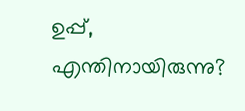ഉപ്പ്, എന്തിനായിരുന്നു?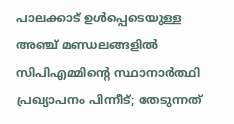പാലക്കാട് ഉള്‍പ്പെടെയുള്ള അഞ്ച് മണ്ഡലങ്ങളില്‍ സിപിഎമ്മിന്റെ സ്ഥാനാര്‍ത്ഥി പ്രഖ്യാപനം പിന്നീട്; തേടുന്നത്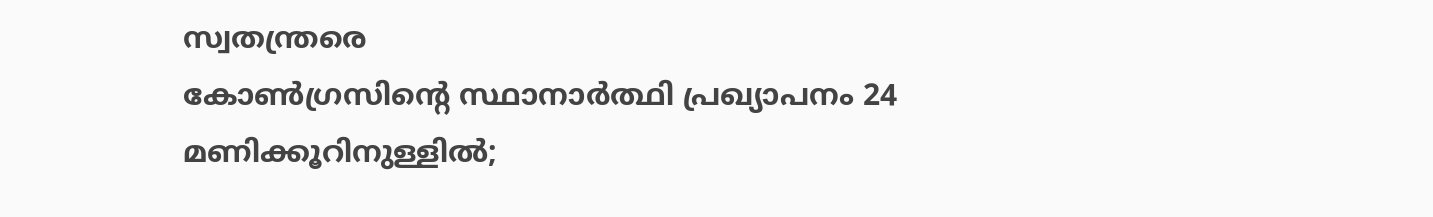സ്വതന്ത്രരെ
കോണ്‍ഗ്രസിന്റെ സ്ഥാനാര്‍ത്ഥി പ്രഖ്യാപനം 24 മണിക്കൂറിനുള്ളില്‍;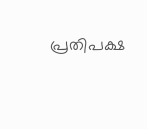പ്രതിപക്ഷ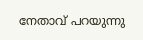നേതാവ് പറയുന്നു